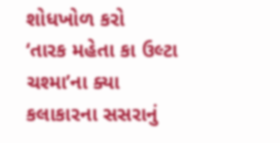શોધખોળ કરો
‘તારક મહેતા કા ઉલ્ટા ચશ્મા’ના ક્યા કલાકારના સસરાનું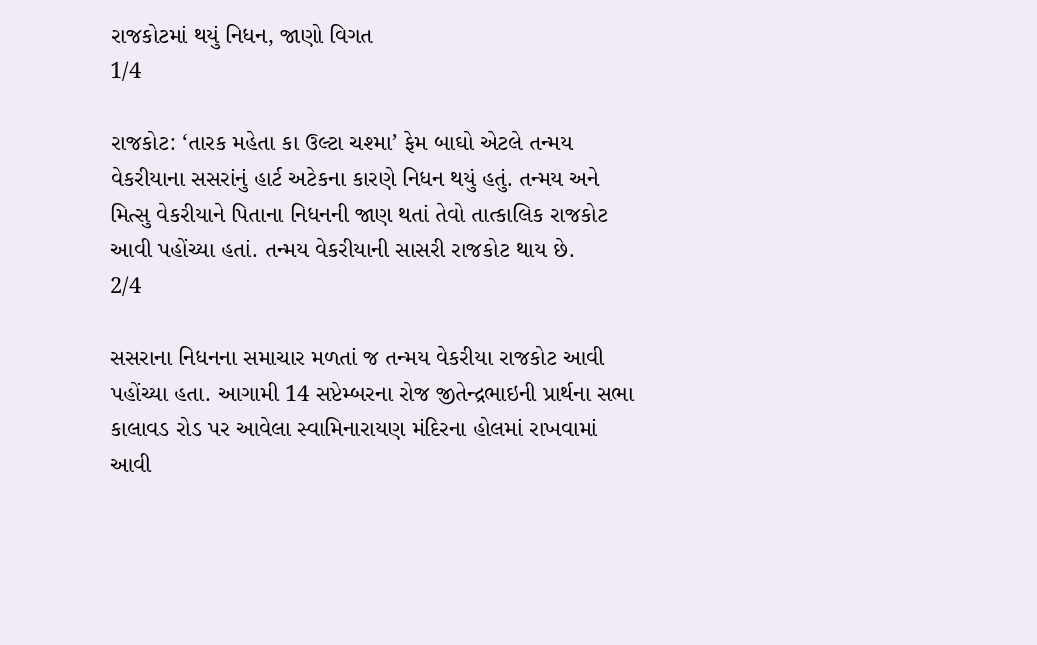રાજકોટમાં થયું નિધન, જાણો વિગત
1/4

રાજકોટ: ‘તારક મહેતા કા ઉલ્ટા ચશ્મા’ ફેમ બાઘો એટલે તન્મય વેકરીયાના સસરાંનું હાર્ટ અટેકના કારણે નિધન થયું હતું. તન્મય અને મિત્સુ વેકરીયાને પિતાના નિધનની જાણ થતાં તેવો તાત્કાલિક રાજકોટ આવી પહોંચ્યા હતાં. તન્મય વેકરીયાની સાસરી રાજકોટ થાય છે.
2/4

સસરાના નિધનના સમાચાર મળતાં જ તન્મય વેકરીયા રાજકોટ આવી પહોંચ્યા હતા. આગામી 14 સપ્ટેમ્બરના રોજ જીતેન્દ્રભાઇની પ્રાર્થના સભા કાલાવડ રોડ પર આવેલા સ્વામિનારાયણ મંદિરના હોલમાં રાખવામાં આવી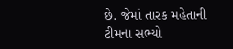છે. જેમાં તારક મહેતાની ટીમના સભ્યો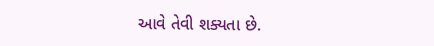આવે તેવી શક્યતા છે.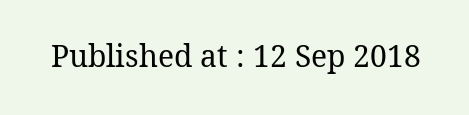Published at : 12 Sep 2018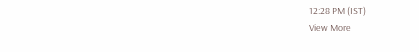12:28 PM (IST)
View More